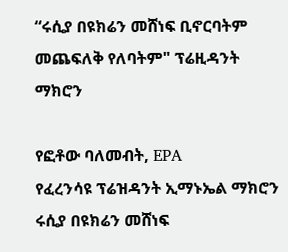“ሩሲያ በዩክሬን መሸነፍ ቢኖርባትም መጨፍለቅ የለባትም" ፕሬዚዳንት ማክሮን

የፎቶው ባለመብት, EPA
የፈረንሳዩ ፕሬዝዳንት ኢማኑኤል ማክሮን ሩሲያ በዩክሬን መሸነፍ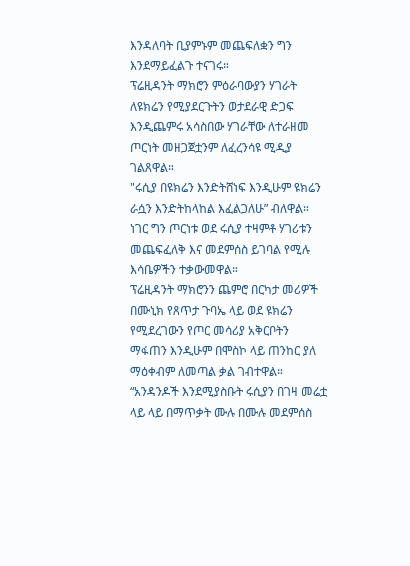እንዳለባት ቢያምኑም መጨፍለቋን ግን እንደማይፈልጉ ተናገሩ።
ፕሬዚዳንት ማክሮን ምዕራባውያን ሃገራት ለዩክሬን የሚያደርጉትን ወታደራዊ ድጋፍ እንዲጨምሩ አሳስበው ሃገራቸው ለተራዘመ ጦርነት መዘጋጀቷንም ለፈረንሳዩ ሚዲያ ገልጸዋል።
"ሩሲያ በዩክሬን እንድትሸነፍ እንዲሁም ዩክሬን ራሷን እንድትከላከል እፈልጋለሁ” ብለዋል።
ነገር ግን ጦርነቱ ወደ ሩሲያ ተዛምቶ ሃገሪቱን መጨፍፈለቅ እና መደምሰስ ይገባል የሚሉ እሳቤዎችን ተቃውመዋል።
ፕሬዚዳንት ማክሮንን ጨምሮ በርካታ መሪዎች በሙኒክ የጸጥታ ጉባኤ ላይ ወደ ዩክሬን የሚደረገውን የጦር መሳሪያ አቅርቦትን ማፋጠን እንዲሁም በሞስኮ ላይ ጠንከር ያለ ማዕቀብም ለመጣል ቃል ገብተዋል።
“አንዳንዶች እንደሚያስቡት ሩሲያን በገዛ መሬቷ ላይ ላይ በማጥቃት ሙሉ በሙሉ መደምሰስ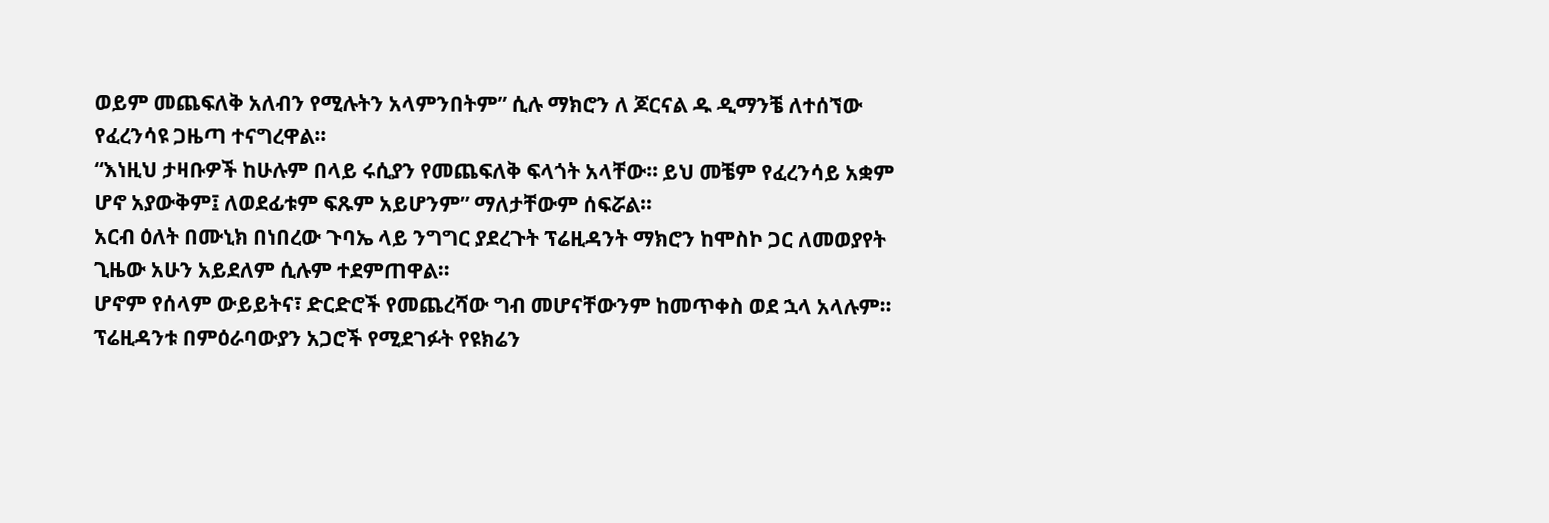ወይም መጨፍለቅ አለብን የሚሉትን አላምንበትም” ሲሉ ማክሮን ለ ጆርናል ዱ ዲማንቼ ለተሰኘው የፈረንሳዩ ጋዜጣ ተናግረዋል።
“እነዚህ ታዛቡዎች ከሁሉም በላይ ሩሲያን የመጨፍለቅ ፍላጎት አላቸው። ይህ መቼም የፈረንሳይ አቋም ሆኖ አያውቅም፤ ለወደፊቱም ፍጹም አይሆንም” ማለታቸውም ሰፍሯል።
አርብ ዕለት በሙኒክ በነበረው ጉባኤ ላይ ንግግር ያደረጉት ፕሬዚዳንት ማክሮን ከሞስኮ ጋር ለመወያየት ጊዜው አሁን አይደለም ሲሉም ተደምጠዋል።
ሆኖም የሰላም ውይይትና፣ ድርድሮች የመጨረሻው ግብ መሆናቸውንም ከመጥቀስ ወደ ኋላ አላሉም።
ፕሬዚዳንቱ በምዕራባውያን አጋሮች የሚደገፉት የዩክሬን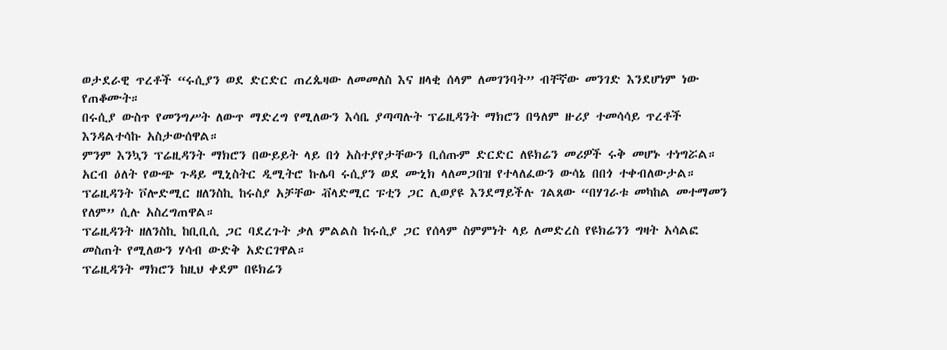ወታደራዊ ጥረቶች “ሩሲያን ወደ ድርድር ጠረጴዛው ለመመለስ እና ዘላቂ ሰላም ለመገንባት” ብቸኛው መንገድ እንደሆነም ነው የጠቆሙት።
በሩሲያ ውስጥ የመንግሥት ለውጥ ማድረግ የሚለውን እሳቤ ያጣጣሉት ፕሬዚዳንት ማክሮን በዓለም ዙሪያ ተመሳሳይ ጥረቶች እንዳልተሳኩ አስታውሰዋል።
ምንም እንኳን ፕሬዚዳንት ማክሮን በውይይት ላይ በጎ አስተያየታቸውን ቢሰጡም ድርድር ለዩክሬን መሪዎች ሩቅ መሆኑ ተነግሯል።
አርብ ዕለት የውጭ ጉዳይ ሚኒስትር ዲሚትሮ ኩሌባ ሩሲያን ወደ ሙኒክ ላለመጋበዝ የተላለፈውን ውሳኔ በበጎ ተቀብለውታል።
ፕሬዚዳንት ቮሎድሚር ዘለንስኪ ከሩስያ አቻቸው ቭላድሚር ፑቲን ጋር ሊወያዩ እንደማይችሉ ገልጸው “በሃገራቱ መካከል መተማመን የለም” ሲሉ አስረግጠዋል።
ፕሬዚዳንት ዘለንስኪ ከቢቢሲ ጋር ባደረጉት ቃለ ምልልስ ከሩሲያ ጋር የሰላም ስምምነት ላይ ለመድረስ የዩክሬንን ግዛት አሳልፎ መስጠት የሚለውን ሃሳብ ውድቅ አድርገዋል።
ፕሬዚዳንት ማክሮን ከዚህ ቀደም በዩክሬን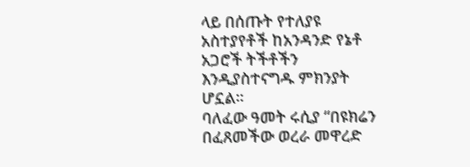ላይ በሰጡት የተለያዩ አስተያየቶች ከአንዳንድ የኔቶ አጋሮች ትችቶችን እንዲያስተናግዱ ምክንያት ሆኗል።
ባለፈው ዓመት ሩሲያ “በዩክሬን በፈጸመችው ወረራ መዋረድ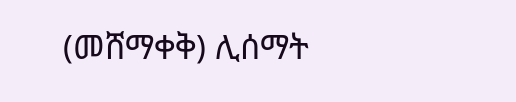(መሸማቀቅ) ሊሰማት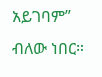አይገባም” ብለው ነበር።